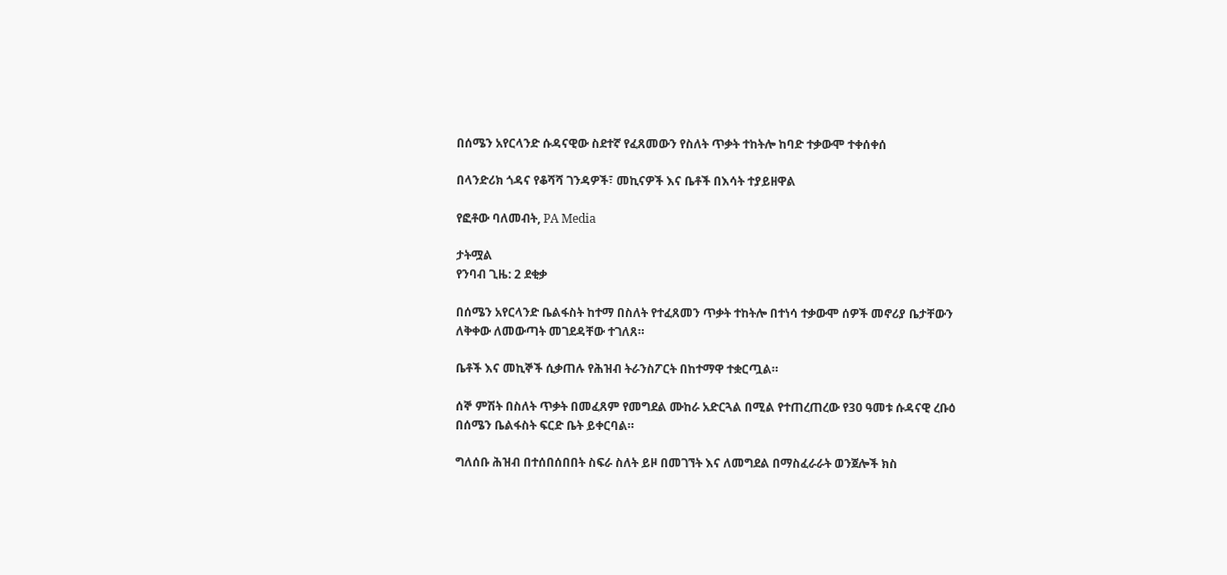በሰሜን አየርላንድ ሱዳናዊው ስደተኛ የፈጸመውን የስለት ጥቃት ተከትሎ ከባድ ተቃውሞ ተቀሰቀሰ

በላንድሪክ ጎዳና የቆሻሻ ገንዳዎች፣ መኪናዎች እና ቤቶች በእሳት ተያይዘዋል

የፎቶው ባለመብት, PA Media

ታትሟል
የንባብ ጊዜ: 2 ደቂቃ

በሰሜን አየርላንድ ቤልፋስት ከተማ በስለት የተፈጸመን ጥቃት ተከትሎ በተነሳ ተቃውሞ ሰዎች መኖሪያ ቤታቸውን ለቅቀው ለመውጣት መገደዳቸው ተገለጸ።

ቤቶች እና መኪኞች ሲቃጠሉ የሕዝብ ትራንስፖርት በከተማዋ ተቋርጧል።

ሰኞ ምሽት በስለት ጥቃት በመፈጸም የመግደል ሙከራ አድርጓል በሚል የተጠረጠረው የ30 ዓመቱ ሱዳናዊ ረቡዕ በሰሜን ቤልፋስት ፍርድ ቤት ይቀርባል።

ግለሰቡ ሕዝብ በተሰበሰበበት ስፍራ ስለት ይዞ በመገኘት እና ለመግደል በማስፈራራት ወንጀሎች ክስ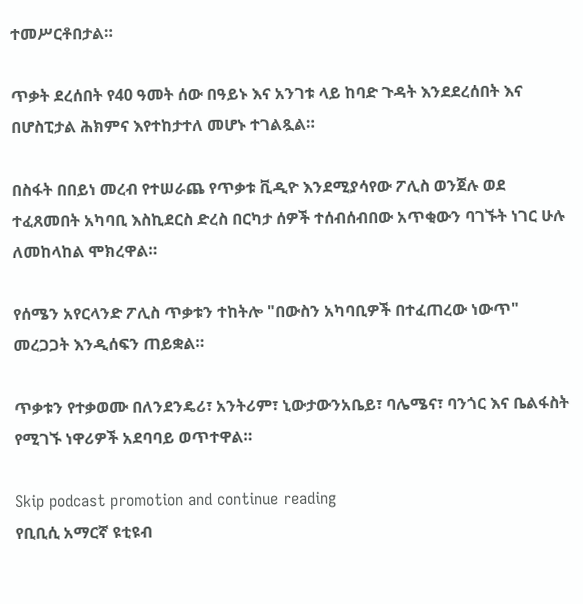ተመሥርቶበታል።

ጥቃት ደረሰበት የ40 ዓመት ሰው በዓይኑ እና አንገቱ ላይ ከባድ ጉዳት እንደደረሰበት እና በሆስፒታል ሕክምና እየተከታተለ መሆኑ ተገልጿል።

በስፋት በበይነ መረብ የተሠራጨ የጥቃቱ ቪዲዮ እንደሚያሳየው ፖሊስ ወንጀሉ ወደ ተፈጸመበት አካባቢ እስኪደርስ ድረስ በርካታ ሰዎች ተሰብሰብበው አጥቂውን ባገኙት ነገር ሁሉ ለመከላከል ሞክረዋል።

የሰሜን አየርላንድ ፖሊስ ጥቃቱን ተከትሎ "በውስን አካባቢዎች በተፈጠረው ነውጥ" መረጋጋት እንዲሰፍን ጠይቋል።

ጥቃቱን የተቃወሙ በለንደንዴሪ፣ አንትሪም፣ ኒውታውንአቤይ፣ ባሌሜና፣ ባንጎር እና ቤልፋስት የሚገኙ ነዋሪዎች አደባባይ ወጥተዋል።

Skip podcast promotion and continue reading
የቢቢሲ አማርኛ ዩቲዩብ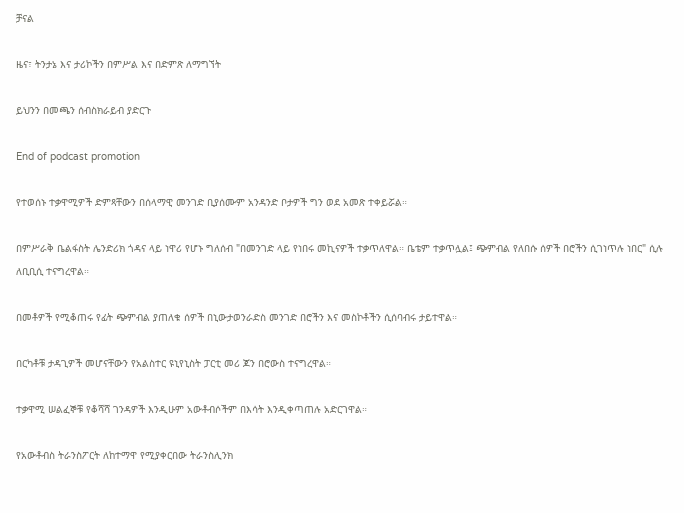ቻናል

ዜና፣ ትንታኔ እና ታሪኮችን በምሥል እና በድምጽ ለማግኘት

ይህንን በመጫን ሰብስክራይብ ያድርጉ

End of podcast promotion

የተወሰኑ ተቃዋሚዎች ድምጻቸውን በሰላማዊ መንገድ ቢያሰሙም አንዳንድ ቦታዎች ግን ወደ አመጽ ተቀይሯል።

በምሥራቅ ቤልፋስት ሌንድሪክ ጎዳና ላይ ነዋሪ የሆኑ ግለሰብ "በመንገድ ላይ የነበሩ መኪናዎች ተቃጥለዋል። ቤቴም ተቃጥሏል፤ ጭምብል የለበሱ ሰዎች በሮችን ሲገነጥሉ ነበር" ሲሉ ለቢቢሲ ተናግረዋል።

በመቶዎች የሚቆጠሩ የፊት ጭምብል ያጠለቁ ሰዎች በኒውታወንራድስ መንገድ በሮችን እና መስኮቶችን ሲሰባብሩ ታይተዋል።

በርካቶቹ ታዳጊዎች መሆናቸውን የአልስተር ዩኒየኒስት ፓርቲ መሪ ጆን በሮውስ ተናግረዋል።

ተቃዋሚ ሠልፈኞቹ የቆሻሻ ገንዳዎች እንዲሁም አውቶብሶችም በእሳት እንዲቀጣጠሉ አድርገዋል።

የአውቶብስ ትራንስፖርት ለከተማዋ የሚያቀርበው ትራንስሊንክ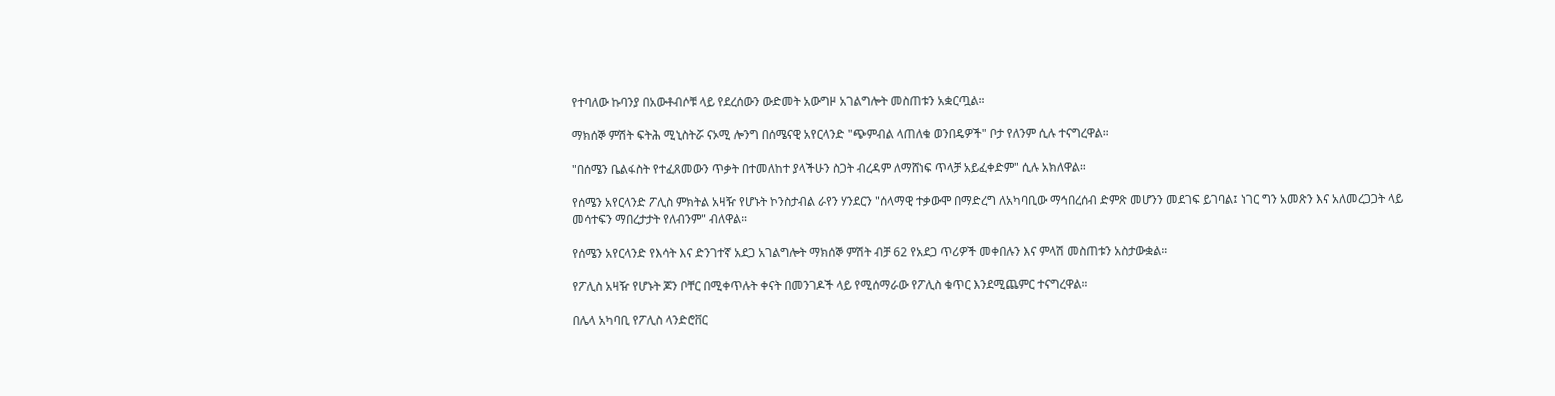የተባለው ኩባንያ በአውቶብሶቹ ላይ የደረሰውን ውድመት አውግዞ አገልግሎት መስጠቱን አቋርጧል።

ማክሰኞ ምሽት ፍትሕ ሚኒስትሯ ናኦሚ ሎንግ በሰሜናዊ አየርላንድ "ጭምብል ላጠለቁ ወንበዴዎች" ቦታ የለንም ሲሉ ተናግረዋል።

"በሰሜን ቤልፋስት የተፈጸመውን ጥቃት በተመለከተ ያላችሁን ስጋት ብረዳም ለማሸነፍ ጥላቻ አይፈቀድም" ሲሉ አክለዋል።

የሰሜን አየርላንድ ፖሊስ ምክትል አዛዥ የሆኑት ኮንስታብል ራየን ሃንደርን "ሰላማዊ ተቃውሞ በማድረግ ለአካባቢው ማኅበረሰብ ድምጽ መሆንን መደገፍ ይገባል፤ ነገር ግን አመጽን እና አለመረጋጋት ላይ መሳተፍን ማበረታታት የለብንም" ብለዋል።

የሰሜን አየርላንድ የእሳት እና ድንገተኛ አደጋ አገልግሎት ማክሰኞ ምሽት ብቻ 62 የአደጋ ጥሪዎች መቀበሉን እና ምላሽ መስጠቱን አስታውቋል።

የፖሊስ አዛዥ የሆኑት ጆን ቦቸር በሚቀጥሉት ቀናት በመንገዶች ላይ የሚሰማራው የፖሊስ ቁጥር እንደሚጨምር ተናግረዋል።

በሌላ አካባቢ የፖሊስ ላንድሮቨር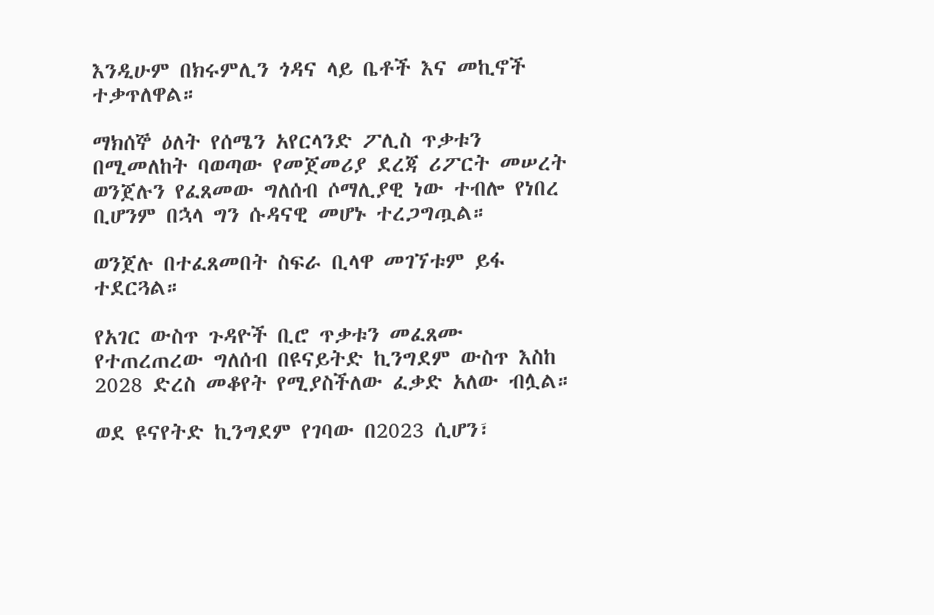እንዲሁም በክሩምሊን ጎዳና ላይ ቤቶች እና መኪኖች ተቃጥለዋል።

ማክሰኞ ዕለት የሰሜን አየርላንድ ፖሊስ ጥቃቱን በሚመለከት ባወጣው የመጀመሪያ ደረጃ ሪፖርት መሠረት ወንጀሉን የፈጸመው ግለሰብ ሶማሊያዊ ነው ተብሎ የነበረ ቢሆንም በኋላ ግን ሱዳናዊ መሆኑ ተረጋግጧል።

ወንጀሉ በተፈጸመበት ስፍራ ቢላዋ መገኘቱም ይፋ ተደርጓል።

የአገር ውስጥ ጉዳዮች ቢሮ ጥቃቱን መፈጸሙ የተጠረጠረው ግለሰብ በዩናይትድ ኪንግደም ውስጥ እስከ 2028 ድረስ መቆየት የሚያስችለው ፈቃድ አለው ብሏል።

ወደ ዩናየትድ ኪንግደም የገባው በ2023 ሲሆን፣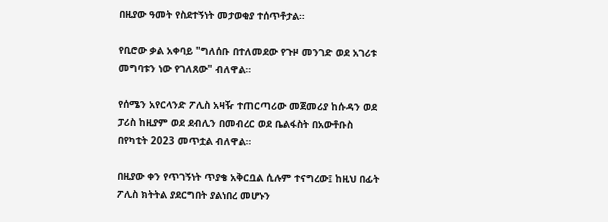በዚያው ዓመት የስደተኝነት መታወቂያ ተሰጥቶታል።

የቢሮው ቃል አቀባይ "ግለሰቡ በተለመደው የጉዞ መንገድ ወደ አገሪቱ መግባቱን ነው የገለጸው" ብለዋል።

የሰሜን አየርላንድ ፖሊስ አዛዥ ተጠርጣሪው መጀመሪያ ከሱዳን ወደ ፓሪስ ከዚያም ወደ ደብሊን በመብረር ወደ ቤልፋስት በአውቶቡስ በየካቲት 2023 መጥቷል ብለዋል።

በዚያው ቀን የጥገኝነት ጥያቄ አቅርቧል ሲሉም ተናግረው፤ ከዚህ በፊት ፖሊስ ክትትል ያደርግበት ያልነበረ መሆኑን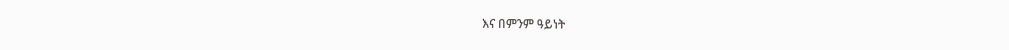እና በምንም ዓይነት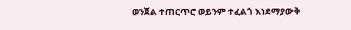ወንጀል ተጠርጥሮ ወይንም ተፈልጎ እነደማያውቅ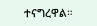ተናግረዋል።